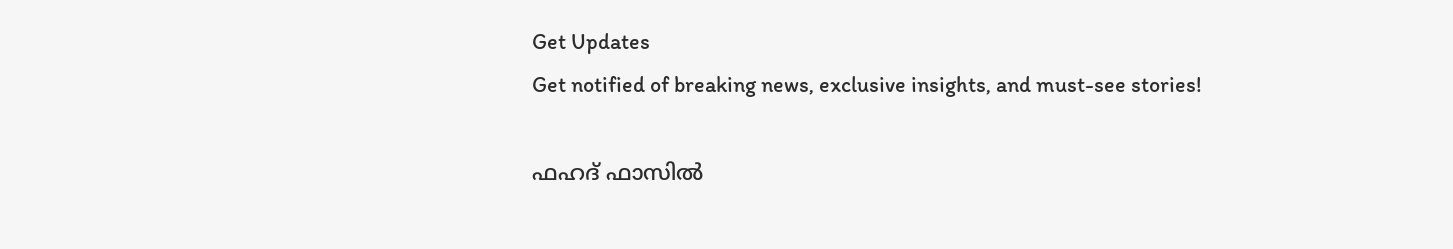Get Updates
Get notified of breaking news, exclusive insights, and must-see stories!

ഫഹദ് ഫാസിൽ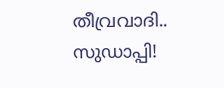തീവ്രവാദി.. സുഡാപ്പി!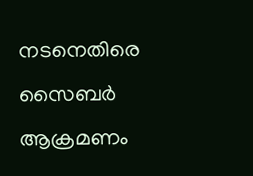നടനെതിരെ സൈബർ ആക്രമണം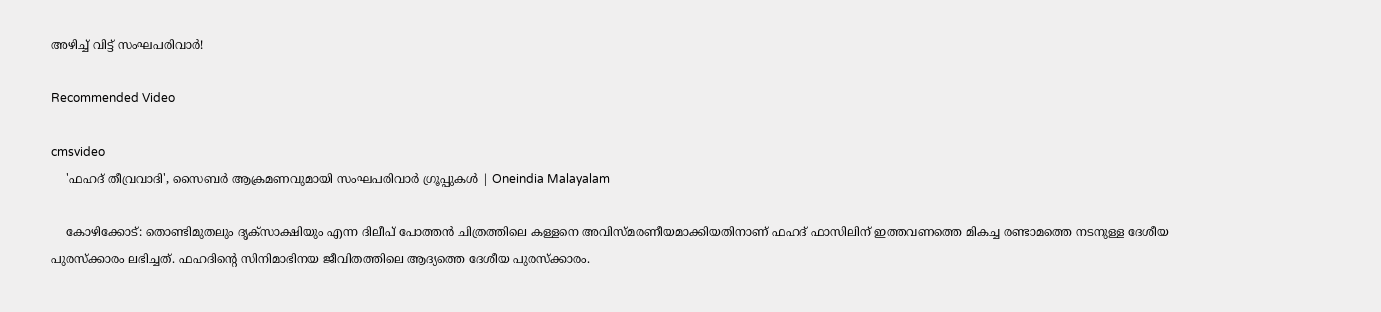അഴിച്ച് വിട്ട് സംഘപരിവാർ!

Recommended Video

cmsvideo
    'ഫഹദ് തീവ്രവാദി', സൈബർ ആക്രമണവുമായി സംഘപരിവാർ ഗ്രൂപ്പുകൾ | Oneindia Malayalam

    കോഴിക്കോട്: തൊണ്ടിമുതലും ദൃക്‌സാക്ഷിയും എന്ന ദിലീപ് പോത്തന്‍ ചിത്രത്തിലെ കള്ളനെ അവിസ്മരണീയമാക്കിയതിനാണ് ഫഹദ് ഫാസിലിന് ഇത്തവണത്തെ മികച്ച രണ്ടാമത്തെ നടനുള്ള ദേശീയ പുരസ്‌ക്കാരം ലഭിച്ചത്. ഫഹദിന്റെ സിനിമാഭിനയ ജീവിതത്തിലെ ആദ്യത്തെ ദേശീയ പുരസ്‌ക്കാരം.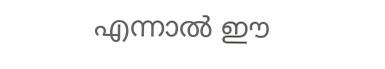എന്നാല്‍ ഈ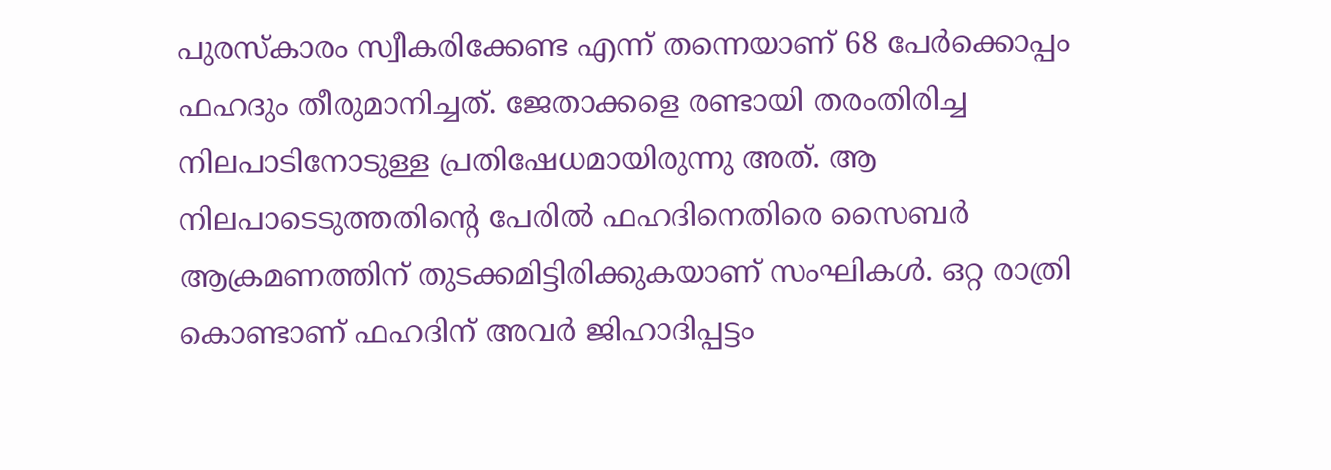പുരസ്‌കാരം സ്വീകരിക്കേണ്ട എന്ന് തന്നെയാണ് 68 പേര്‍ക്കൊപ്പം ഫഹദും തീരുമാനിച്ചത്. ജേതാക്കളെ രണ്ടായി തരംതിരിച്ച നിലപാടിനോടുള്ള പ്രതിഷേധമായിരുന്നു അത്. ആ നിലപാടെടുത്തതിന്റെ പേരില്‍ ഫഹദിനെതിരെ സൈബര്‍ ആക്രമണത്തിന് തുടക്കമിട്ടിരിക്കുകയാണ് സംഘികള്‍. ഒറ്റ രാത്രി കൊണ്ടാണ് ഫഹദിന് അവര്‍ ജിഹാദിപ്പട്ടം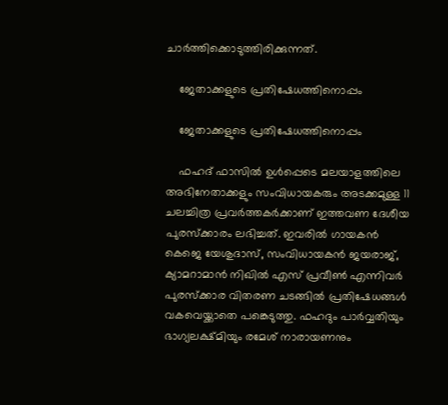ചാര്‍ത്തിക്കൊടുത്തിരിക്കുന്നത്.

    ജേതാക്കളുടെ പ്രതിഷേധത്തിനൊപ്പം

    ജേതാക്കളുടെ പ്രതിഷേധത്തിനൊപ്പം

    ഫഹദ് ഫാസില്‍ ഉള്‍പ്പെടെ മലയാളത്തിലെ അഭിനേതാക്കളും സംവിധായകരും അടക്കമുള്ള 11 ചലച്ചിത്ര പ്രവര്‍ത്തകര്‍ക്കാണ് ഇത്തവണ ദേശീയ പുരസ്‌ക്കാരം ലഭിച്ചത്. ഇവരില്‍ ഗായകന്‍ കെജെ യേശുദാസ്, സംവിധായകന്‍ ജയരാജ്, ക്യാമറാമാന്‍ നിഖില്‍ എസ് പ്രവീണ്‍ എന്നിവര്‍ പുരസ്‌ക്കാര വിതരണ ചടങ്ങില്‍ പ്രതിഷേധങ്ങള്‍ വകവെയ്ക്കാതെ പങ്കെടുത്തു. ഫഹദും പാര്‍വ്വതിയും ഭാഗ്യലക്ഷ്മിയും രമേശ് നാരായണനും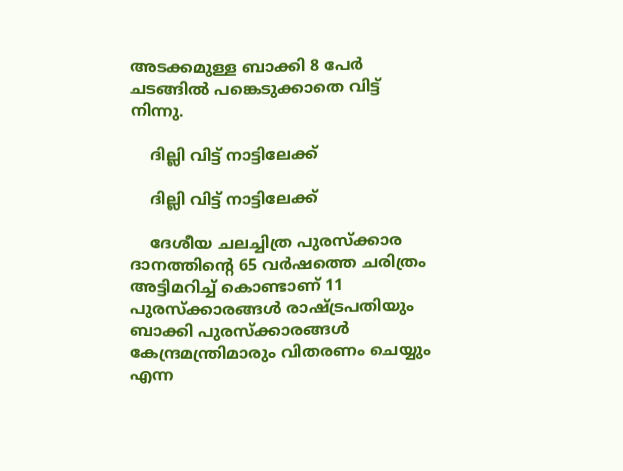അടക്കമുള്ള ബാക്കി 8 പേര്‍ ചടങ്ങില്‍ പങ്കെടുക്കാതെ വിട്ട് നിന്നു.

    ദില്ലി വിട്ട് നാട്ടിലേക്ക്

    ദില്ലി വിട്ട് നാട്ടിലേക്ക്

    ദേശീയ ചലച്ചിത്ര പുരസ്‌ക്കാര ദാനത്തിന്റെ 65 വര്‍ഷത്തെ ചരിത്രം അട്ടിമറിച്ച് കൊണ്ടാണ് 11 പുരസ്‌ക്കാരങ്ങള്‍ രാഷ്ട്രപതിയും ബാക്കി പുരസ്‌ക്കാരങ്ങള്‍ കേന്ദ്രമന്ത്രിമാരും വിതരണം ചെയ്യും എന്ന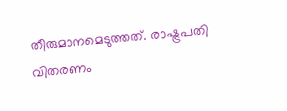തീരുമാനമെടുത്തത്. രാഷ്ട്രപതി വിതരണം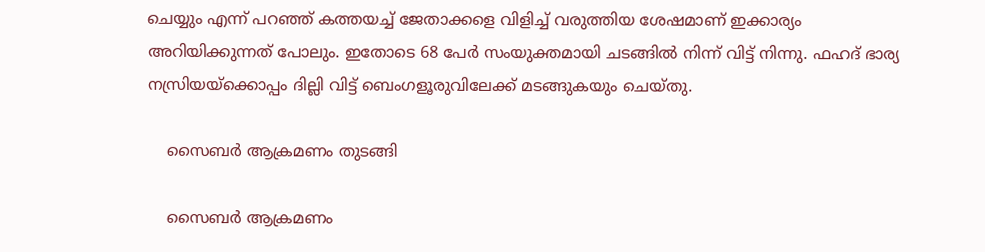ചെയ്യും എന്ന് പറഞ്ഞ് കത്തയച്ച് ജേതാക്കളെ വിളിച്ച് വരുത്തിയ ശേഷമാണ് ഇക്കാര്യം അറിയിക്കുന്നത് പോലും. ഇതോടെ 68 പേര്‍ സംയുക്തമായി ചടങ്ങില്‍ നിന്ന് വിട്ട് നിന്നു. ഫഹദ് ഭാര്യ നസ്രിയയ്‌ക്കൊപ്പം ദില്ലി വിട്ട് ബെംഗളൂരുവിലേക്ക് മടങ്ങുകയും ചെയ്തു.

    സൈബർ ആക്രമണം തുടങ്ങി

    സൈബർ ആക്രമണം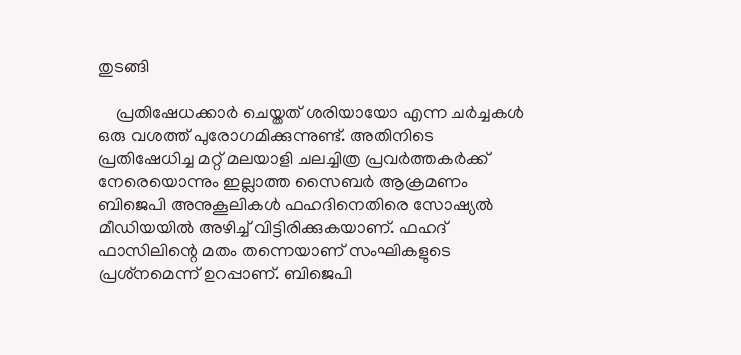തുടങ്ങി

    പ്രതിഷേധക്കാര്‍ ചെയ്തത് ശരിയായോ എന്ന ചര്‍ച്ചകള്‍ ഒരു വശത്ത് പുരോഗമിക്കുന്നുണ്ട്. അതിനിടെ പ്രതിഷേധിച്ച മറ്റ് മലയാളി ചലച്ചിത്ര പ്രവര്‍ത്തകര്‍ക്ക് നേരെയൊന്നും ഇല്ലാത്ത സൈബര്‍ ആക്രമണം ബിജെപി അനുകൂലികള്‍ ഫഹദിനെതിരെ സോഷ്യല്‍ മീഡിയയില്‍ അഴിച്ച് വിട്ടിരിക്കുകയാണ്. ഫഹദ് ഫാസിലിന്റെ മതം തന്നെയാണ് സംഘികളുടെ പ്രശ്‌നമെന്ന് ഉറപ്പാണ്. ബിജെപി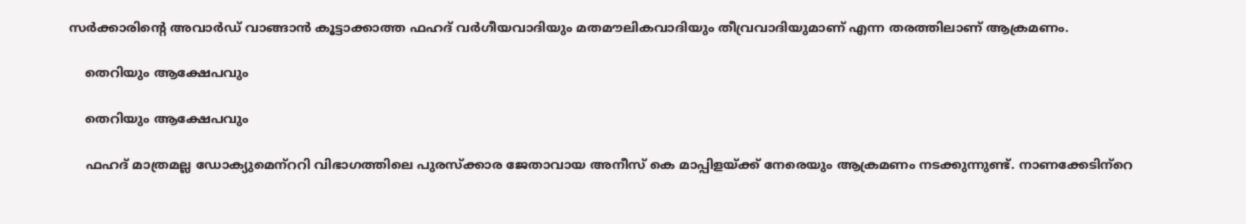സര്‍ക്കാരിന്റെ അവാര്‍ഡ് വാങ്ങാന്‍ കൂട്ടാക്കാത്ത ഫഹദ് വര്‍ഗീയവാദിയും മതമൗലികവാദിയും തീവ്രവാദിയുമാണ് എന്ന തരത്തിലാണ് ആക്രമണം.

    തെറിയും ആക്ഷേപവും

    തെറിയും ആക്ഷേപവും

    ഫഹദ് മാത്രമല്ല ഡോക്യുമെന്‌ററി വിഭാഗത്തിലെ പുരസ്‌ക്കാര ജേതാവായ അനീസ് കെ മാപ്പിളയ്ക്ക് നേരെയും ആക്രമണം നടക്കുന്നുണ്ട്. നാണക്കേടിന്‌റെ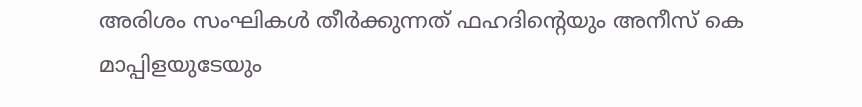അരിശം സംഘികള്‍ തീര്‍ക്കുന്നത് ഫഹദിന്റെയും അനീസ് കെ മാപ്പിളയുടേയും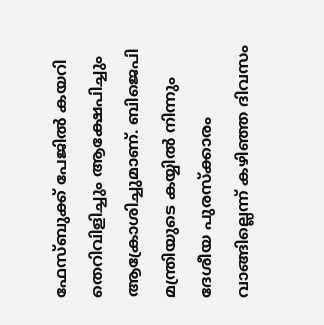ഫേസ്ബുക്ക് പേജില്‍ കയറി തെറിവിളിച്ചും ആക്ഷേപിച്ചും ആക്രോശിച്ചുമാണ്. ബിജെപി മന്ത്രിയുടെ കയ്യില്‍ നിന്നും ദേശീയ പുരസ്‌ക്കാരം വാങ്ങില്ലെന്ന് കഴിഞ്ഞ ദിവസം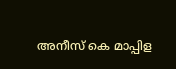അനീസ് കെ മാപ്പിള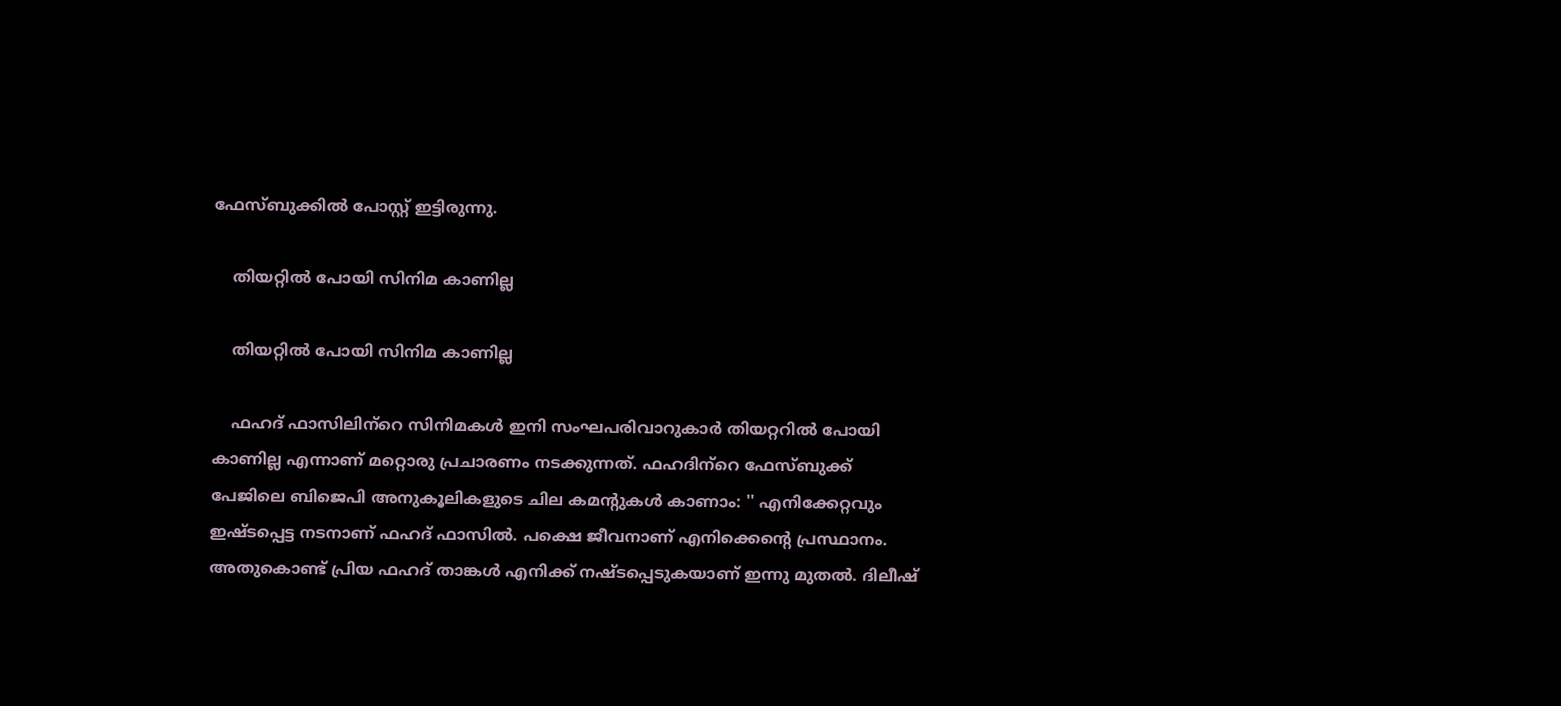ഫേസ്ബുക്കില്‍ പോസ്റ്റ് ഇട്ടിരുന്നു.

    തിയറ്റിൽ പോയി സിനിമ കാണില്ല

    തിയറ്റിൽ പോയി സിനിമ കാണില്ല

    ഫഹദ് ഫാസിലിന്‌റെ സിനിമകള്‍ ഇനി സംഘപരിവാറുകാര്‍ തിയറ്ററില്‍ പോയി കാണില്ല എന്നാണ് മറ്റൊരു പ്രചാരണം നടക്കുന്നത്. ഫഹദിന്‌റെ ഫേസ്ബുക്ക് പേജിലെ ബിജെപി അനുകൂലികളുടെ ചില കമന്റുകള്‍ കാണാം: '' എനിക്കേറ്റവും ഇഷ്ടപ്പെട്ട നടനാണ് ഫഹദ് ഫാസിൽ. പക്ഷെ ജീവനാണ് എനിക്കെന്റെ പ്രസ്ഥാനം. അതുകൊണ്ട് പ്രിയ ഫഹദ് താങ്കൾ എനിക്ക് നഷ്ടപ്പെടുകയാണ് ഇന്നു മുതൽ. ദിലീഷ്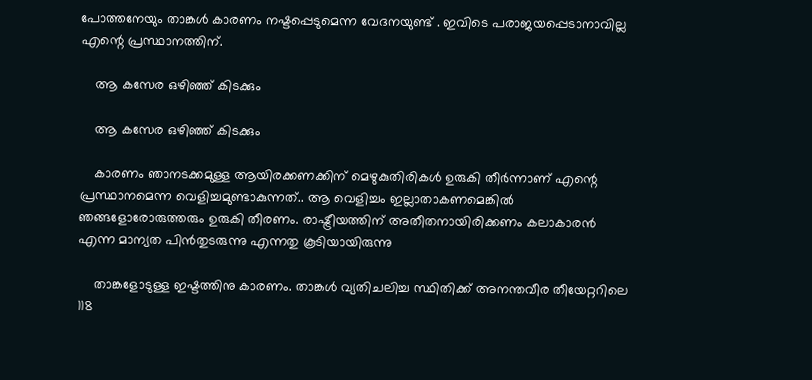പോത്തനേയും താങ്കൾ കാരണം നഷ്ടപ്പെടുമെന്ന വേദനയുണ്ട് . ഇവിടെ പരാജയപ്പെടാനാവില്ല എന്റെ പ്രസ്ഥാനത്തിന്.

    ആ കസേര ഒഴിഞ്ഞ് കിടക്കും

    ആ കസേര ഒഴിഞ്ഞ് കിടക്കും

    കാരണം ഞാനടക്കമുള്ള ആയിരക്കണക്കിന് മെഴുകുതിരികൾ ഉരുകി തീർന്നാണ് എന്റെ പ്രസ്ഥാനമെന്ന വെളിച്ചമുണ്ടാകുന്നത്.. ആ വെളിച്ചം ഇല്ലാതാകണമെങ്കിൽ ഞങ്ങളോരോരുത്തരും ഉരുകി തീരണം. രാഷ്ട്രീയത്തിന് അതീതനായിരിക്കണം കലാകാരൻ എന്ന മാന്യത പിൻതുടരുന്നു എന്നതു കൂടിയായിരുന്നു

    താങ്കളോടുള്ള ഇഷ്ടത്തിനു കാരണം. താങ്കൾ വ്യതിചലിച്ച സ്ഥിതിക്ക് അനന്തവീര തീയേറ്ററിലെ 118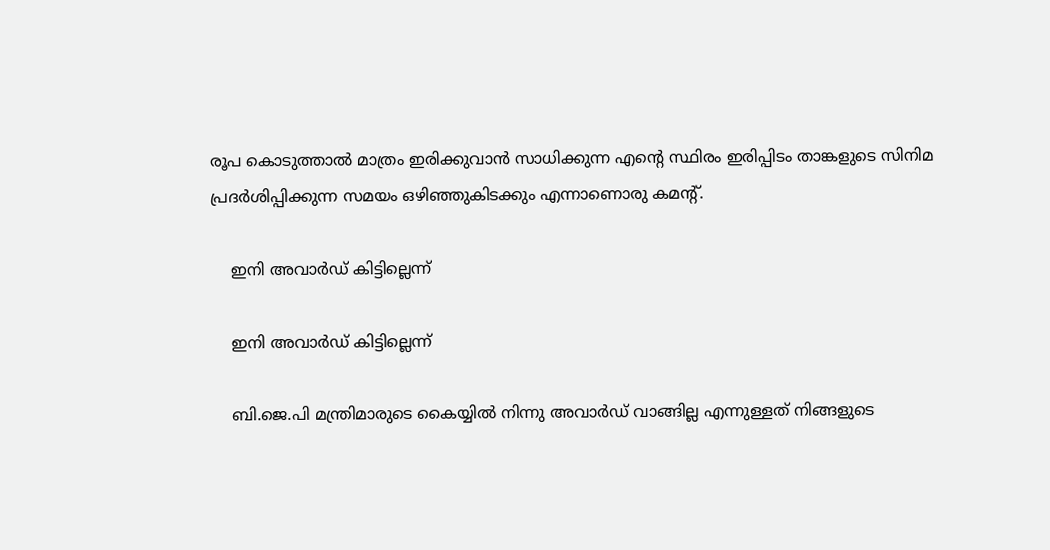രൂപ കൊടുത്താൽ മാത്രം ഇരിക്കുവാൻ സാധിക്കുന്ന എന്റെ സ്ഥിരം ഇരിപ്പിടം താങ്കളുടെ സിനിമ പ്രദർശിപ്പിക്കുന്ന സമയം ഒഴിഞ്ഞുകിടക്കും എന്നാണൊരു കമന്റ്.

    ഇനി അവാർഡ് കിട്ടില്ലെന്ന്

    ഇനി അവാർഡ് കിട്ടില്ലെന്ന്

    ബി.ജെ.പി മന്ത്രിമാരുടെ കൈയ്യിൽ നിന്നു അവാർഡ് വാങ്ങില്ല എന്നുള്ളത് നിങ്ങളുടെ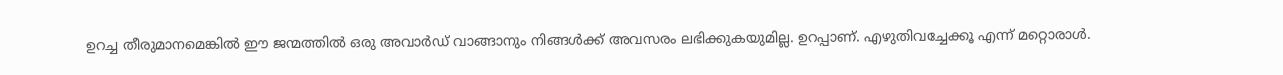ഉറച്ച തീരുമാനമെങ്കിൽ ഈ ജന്മത്തിൽ ഒരു അവാർഡ് വാങ്ങാനും നിങ്ങൾക്ക് അവസരം ലഭിക്കുകയുമില്ല. ഉറപ്പാണ്. എഴുതിവച്ചേക്കൂ എന്ന് മറ്റൊരാൾ.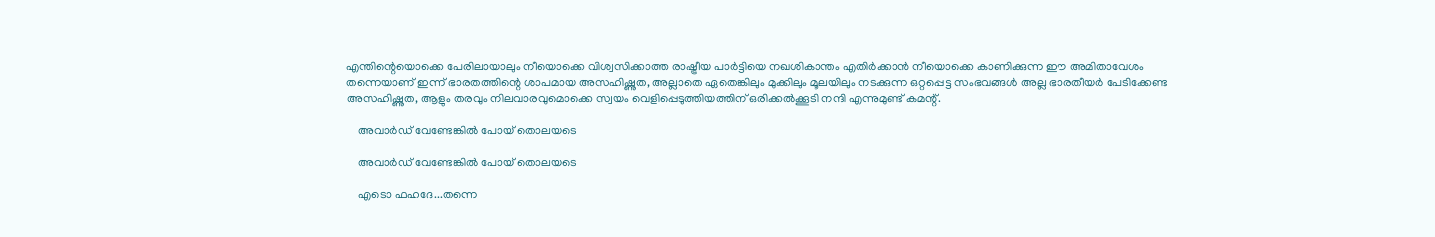എന്തിന്റെയൊക്കെ പേരിലായാലും നീയൊക്കെ വിശ്വസിക്കാത്ത രാഷ്ട്രീയ പാർട്ടിയെ നഖശികാന്തം എതിർക്കാൻ നീയൊക്കെ കാണിക്കുന്ന ഈ അമിതാവേശം തന്നെയാണ് ഇന്ന് ഭാരതത്തിന്റെ ശാപമായ അസഹിഷ്ണുത, അല്ലാതെ ഏതെങ്കിലും മുക്കിലും മൂലയിലും നടക്കുന്ന ഒറ്റപ്പെട്ട സംഭവങ്ങൾ അല്ല ഭാരതീയർ പേടിക്കേണ്ട അസഹിഷ്ണുത, ആളും തരവും നിലവാരവുമൊക്കെ സ്വയം വെളിപ്പെടുത്തിയത്തിന് ഒരിക്കൽക്കൂടി നന്ദി എന്നുമുണ്ട് കമന്റ്.

    അവാർഡ് വേണ്ടേങ്കിൽ പോയ് തൊലയടെ

    അവാർഡ് വേണ്ടേങ്കിൽ പോയ് തൊലയടെ

    എടൊ ഫഹദേ...തന്നെ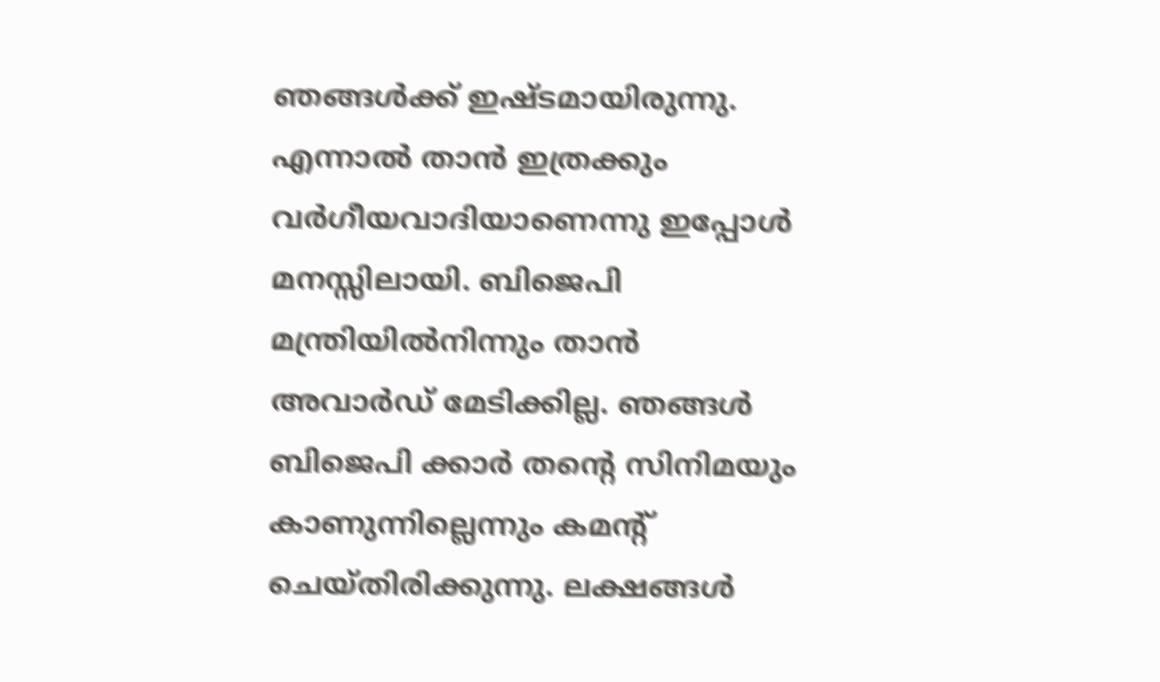ഞങ്ങൾക്ക് ഇഷ്ടമായിരുന്നു. എന്നാൽ താൻ ഇത്രക്കും വർഗീയവാദിയാണെന്നു ഇപ്പോൾ മനസ്സിലായി. ബിജെപി മന്ത്രിയിൽനിന്നും താൻ അവാർഡ് മേടിക്കില്ല. ഞങ്ങൾ ബിജെപി ക്കാർ തന്റെ സിനിമയും കാണുന്നില്ലെന്നും കമന്റ് ചെയ്തിരിക്കുന്നു. ലക്ഷങ്ങൾ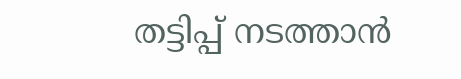തട്ടിപ്പ് നടത്താൻ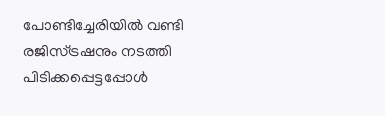പോണ്ടിച്ചേരിയിൽ വണ്ടി രജിസ്ട്രഷനും നടത്തി പിടിക്കപ്പെട്ടപ്പോൾ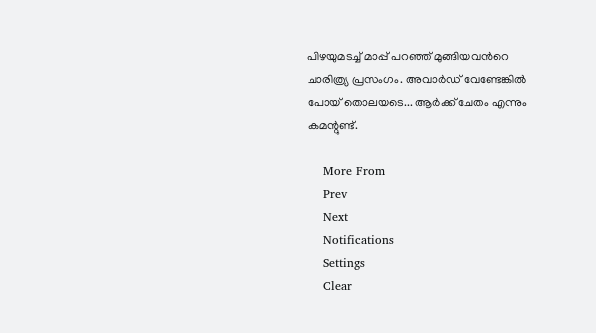പിഴയുമടച്ച് മാപ്പ് പറഞ്ഞ് മുങ്ങിയവൻറെ ചാരിത്ര്യ പ്രസംഗം. അവാർഡ് വേണ്ടേങ്കിൽ പോയ് തൊലയടെ... ആർക്ക് ചേതം എന്നും കമന്റുണ്ട്.

    More From
    Prev
    Next
    Notifications
    Settings
    Clear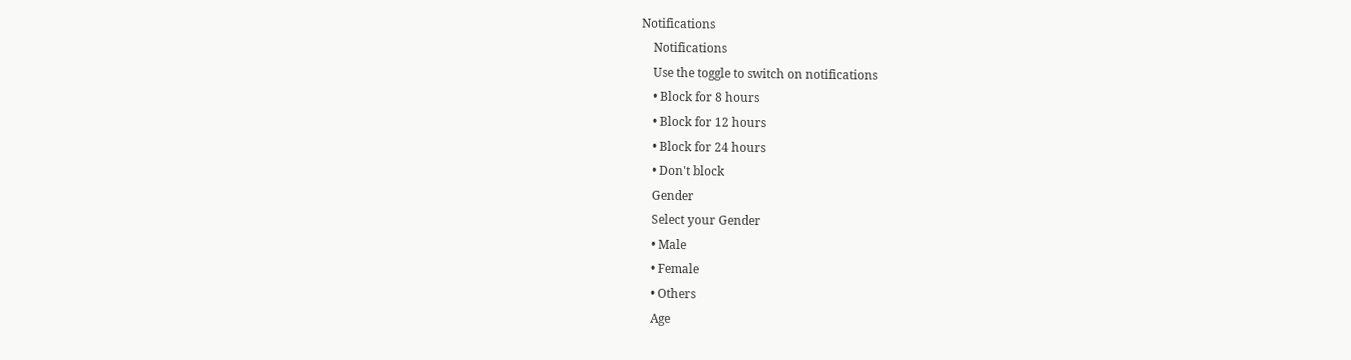Notifications
    Notifications
    Use the toggle to switch on notifications
    • Block for 8 hours
    • Block for 12 hours
    • Block for 24 hours
    • Don't block
    Gender
    Select your Gender
    • Male
    • Female
    • Others
    Age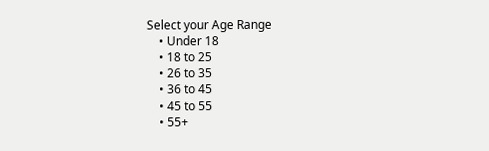Select your Age Range
    • Under 18
    • 18 to 25
    • 26 to 35
    • 36 to 45
    • 45 to 55
    • 55+